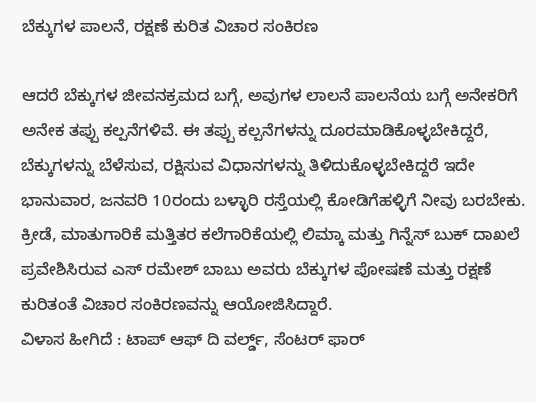ಬೆಕ್ಕುಗಳ ಪಾಲನೆ, ರಕ್ಷಣೆ ಕುರಿತ ವಿಚಾರ ಸಂಕಿರಣ

ಆದರೆ ಬೆಕ್ಕುಗಳ ಜೀವನಕ್ರಮದ ಬಗ್ಗೆ, ಅವುಗಳ ಲಾಲನೆ ಪಾಲನೆಯ ಬಗ್ಗೆ ಅನೇಕರಿಗೆ ಅನೇಕ ತಪ್ಪು ಕಲ್ಪನೆಗಳಿವೆ. ಈ ತಪ್ಪು ಕಲ್ಪನೆಗಳನ್ನು ದೂರಮಾಡಿಕೊಳ್ಳಬೇಕಿದ್ದರೆ, ಬೆಕ್ಕುಗಳನ್ನು ಬೆಳೆಸುವ, ರಕ್ಷಿಸುವ ವಿಧಾನಗಳನ್ನು ತಿಳಿದುಕೊಳ್ಳಬೇಕಿದ್ದರೆ ಇದೇ ಭಾನುವಾರ, ಜನವರಿ 10ರಂದು ಬಳ್ಳಾರಿ ರಸ್ತೆಯಲ್ಲಿ ಕೋಡಿಗೆಹಳ್ಳಿಗೆ ನೀವು ಬರಬೇಕು.
ಕ್ರೀಡೆ, ಮಾತುಗಾರಿಕೆ ಮತ್ತಿತರ ಕಲೆಗಾರಿಕೆಯಲ್ಲಿ ಲಿಮ್ಕಾ ಮತ್ತು ಗಿನ್ನೆಸ್ ಬುಕ್ ದಾಖಲೆ ಪ್ರವೇಶಿಸಿರುವ ಎಸ್ ರಮೇಶ್ ಬಾಬು ಅವರು ಬೆಕ್ಕುಗಳ ಪೋಷಣೆ ಮತ್ತು ರಕ್ಷಣೆ ಕುರಿತಂತೆ ವಿಚಾರ ಸಂಕಿರಣವನ್ನು ಆಯೋಜಿಸಿದ್ದಾರೆ.
ವಿಳಾಸ ಹೀಗಿದೆ : ಟಾಪ್ ಆಫ್ ದಿ ವರ್ಲ್ಡ್, ಸೆಂಟರ್ ಫಾರ್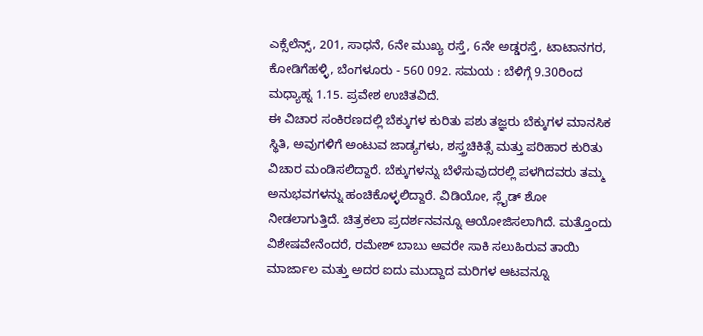ಎಕ್ಸೆಲೆನ್ಸ್, 201, ಸಾಧನೆ, 6ನೇ ಮುಖ್ಯ ರಸ್ತೆ, 6ನೇ ಅಡ್ಡರಸ್ತೆ, ಟಾಟಾನಗರ, ಕೋಡಿಗೆಹಳ್ಳಿ, ಬೆಂಗಳೂರು - 560 092. ಸಮಯ : ಬೆಳಿಗ್ಗೆ 9.30ರಿಂದ ಮಧ್ಯಾಹ್ನ 1.15. ಪ್ರವೇಶ ಉಚಿತವಿದೆ.
ಈ ವಿಚಾರ ಸಂಕಿರಣದಲ್ಲಿ ಬೆಕ್ಕುಗಳ ಕುರಿತು ಪಶು ತಜ್ಞರು ಬೆಕ್ಕುಗಳ ಮಾನಸಿಕ ಸ್ಥಿತಿ, ಅವುಗಳಿಗೆ ಅಂಟುವ ಜಾಡ್ಯಗಳು, ಶಸ್ತ್ರಚಿಕಿತ್ಸೆ ಮತ್ತು ಪರಿಹಾರ ಕುರಿತು ವಿಚಾರ ಮಂಡಿಸಲಿದ್ದಾರೆ. ಬೆಕ್ಕುಗಳನ್ನು ಬೆಳೆಸುವುದರಲ್ಲಿ ಪಳಗಿದವರು ತಮ್ಮ ಅನುಭವಗಳನ್ನು ಹಂಚಿಕೊಳ್ಳಲಿದ್ದಾರೆ. ವಿಡಿಯೋ, ಸ್ಲೈಡ್ ಶೋ ನೀಡಲಾಗುತ್ತಿದೆ. ಚಿತ್ರಕಲಾ ಪ್ರದರ್ಶನವನ್ನೂ ಆಯೋಜಿಸಲಾಗಿದೆ. ಮತ್ತೊಂದು ವಿಶೇಷವೇನೆಂದರೆ, ರಮೇಶ್ ಬಾಬು ಅವರೇ ಸಾಕಿ ಸಲುಹಿರುವ ತಾಯಿ ಮಾರ್ಜಾಲ ಮತ್ತು ಅದರ ಐದು ಮುದ್ದಾದ ಮರಿಗಳ ಆಟವನ್ನೂ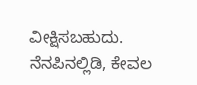ವೀಕ್ಷಿಸಬಹುದು.
ನೆನಪಿನಲ್ಲಿಡಿ, ಕೇವಲ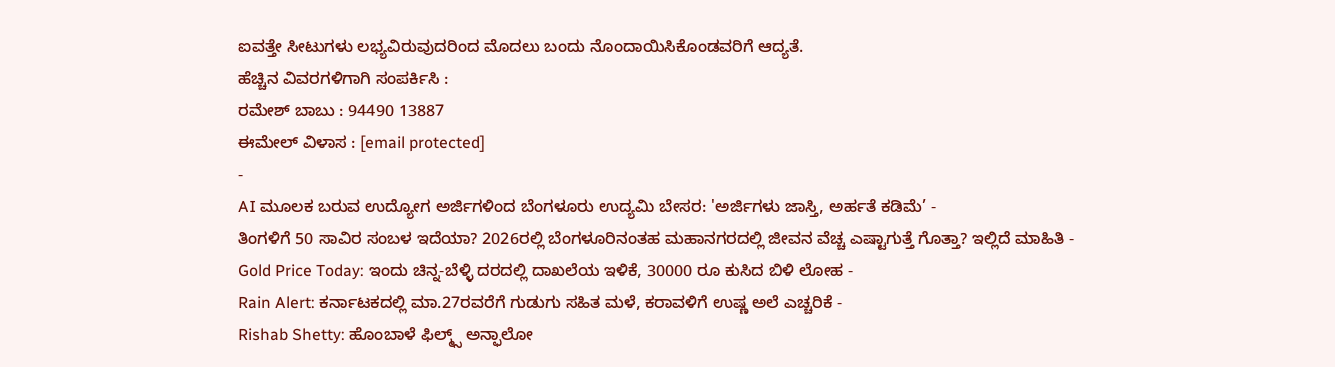ಐವತ್ತೇ ಸೀಟುಗಳು ಲಭ್ಯವಿರುವುದರಿಂದ ಮೊದಲು ಬಂದು ನೊಂದಾಯಿಸಿಕೊಂಡವರಿಗೆ ಆದ್ಯತೆ.
ಹೆಚ್ಚಿನ ವಿವರಗಳಿಗಾಗಿ ಸಂಪರ್ಕಿಸಿ :
ರಮೇಶ್ ಬಾಬು : 94490 13887
ಈಮೇಲ್ ವಿಳಾಸ : [email protected]
-
AI ಮೂಲಕ ಬರುವ ಉದ್ಯೋಗ ಅರ್ಜಿಗಳಿಂದ ಬೆಂಗಳೂರು ಉದ್ಯಮಿ ಬೇಸರ: 'ಅರ್ಜಿಗಳು ಜಾಸ್ತಿ, ಅರ್ಹತೆ ಕಡಿಮೆ’ -
ತಿಂಗಳಿಗೆ 50 ಸಾವಿರ ಸಂಬಳ ಇದೆಯಾ? 2026ರಲ್ಲಿ ಬೆಂಗಳೂರಿನಂತಹ ಮಹಾನಗರದಲ್ಲಿ ಜೀವನ ವೆಚ್ಚ ಎಷ್ಟಾಗುತ್ತೆ ಗೊತ್ತಾ? ಇಲ್ಲಿದೆ ಮಾಹಿತಿ -
Gold Price Today: ಇಂದು ಚಿನ್ನ-ಬೆಳ್ಳಿ ದರದಲ್ಲಿ ದಾಖಲೆಯ ಇಳಿಕೆ, 30000 ರೂ ಕುಸಿದ ಬಿಳಿ ಲೋಹ -
Rain Alert: ಕರ್ನಾಟಕದಲ್ಲಿ ಮಾ.27ರವರೆಗೆ ಗುಡುಗು ಸಹಿತ ಮಳೆ, ಕರಾವಳಿಗೆ ಉಷ್ಣ ಅಲೆ ಎಚ್ಚರಿಕೆ -
Rishab Shetty: ಹೊಂಬಾಳೆ ಫಿಲ್ಮ್ಸ್ ಅನ್ಫಾಲೋ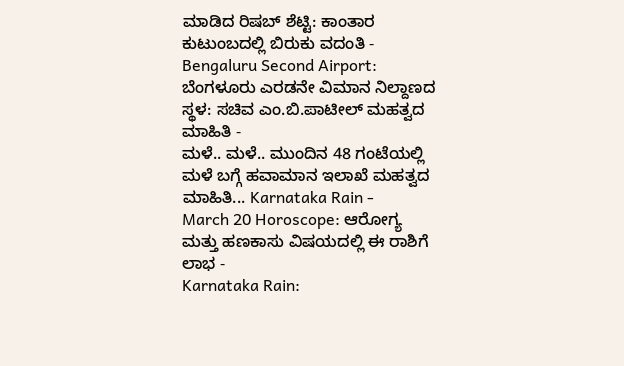ಮಾಡಿದ ರಿಷಬ್ ಶೆಟ್ಟಿ: ಕಾಂತಾರ ಕುಟುಂಬದಲ್ಲಿ ಬಿರುಕು ವದಂತಿ -
Bengaluru Second Airport: ಬೆಂಗಳೂರು ಎರಡನೇ ವಿಮಾನ ನಿಲ್ದಾಣದ ಸ್ಥಳ: ಸಚಿವ ಎಂ.ಬಿ.ಪಾಟೀಲ್ ಮಹತ್ವದ ಮಾಹಿತಿ -
ಮಳೆ.. ಮಳೆ.. ಮುಂದಿನ 48 ಗಂಟೆಯಲ್ಲಿ ಮಳೆ ಬಗ್ಗೆ ಹವಾಮಾನ ಇಲಾಖೆ ಮಹತ್ವದ ಮಾಹಿತಿ... Karnataka Rain -
March 20 Horoscope: ಆರೋಗ್ಯ ಮತ್ತು ಹಣಕಾಸು ವಿಷಯದಲ್ಲಿ ಈ ರಾಶಿಗೆ ಲಾಭ -
Karnataka Rain: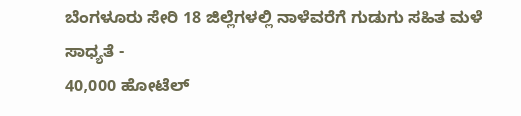ಬೆಂಗಳೂರು ಸೇರಿ 18 ಜಿಲ್ಲೆಗಳಲ್ಲಿ ನಾಳೆವರೆಗೆ ಗುಡುಗು ಸಹಿತ ಮಳೆ ಸಾಧ್ಯತೆ -
40,000 ಹೋಟೆಲ್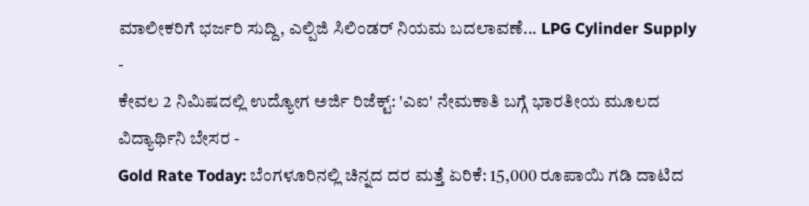ಮಾಲೀಕರಿಗೆ ಭರ್ಜರಿ ಸುದ್ದಿ, ಎಲ್ಪಿಜಿ ಸಿಲಿಂಡರ್ ನಿಯಮ ಬದಲಾವಣೆ... LPG Cylinder Supply -
ಕೇವಲ 2 ನಿಮಿಷದಲ್ಲಿ ಉದ್ಯೋಗ ಅರ್ಜಿ ರಿಜೆಕ್ಟ್: 'ಎಐ' ನೇಮಕಾತಿ ಬಗ್ಗೆ ಭಾರತೀಯ ಮೂಲದ ವಿದ್ಯಾರ್ಥಿನಿ ಬೇಸರ -
Gold Rate Today: ಬೆಂಗಳೂರಿನಲ್ಲಿ ಚಿನ್ನದ ದರ ಮತ್ತೆ ಏರಿಕೆ: 15,000 ರೂಪಾಯಿ ಗಡಿ ದಾಟಿದ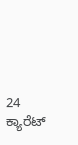24 ಕ್ಯಾರೆಟ್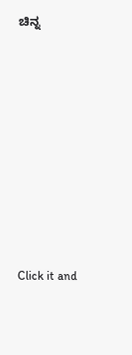ಚಿನ್ನ












Click it and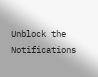Unblock the Notifications